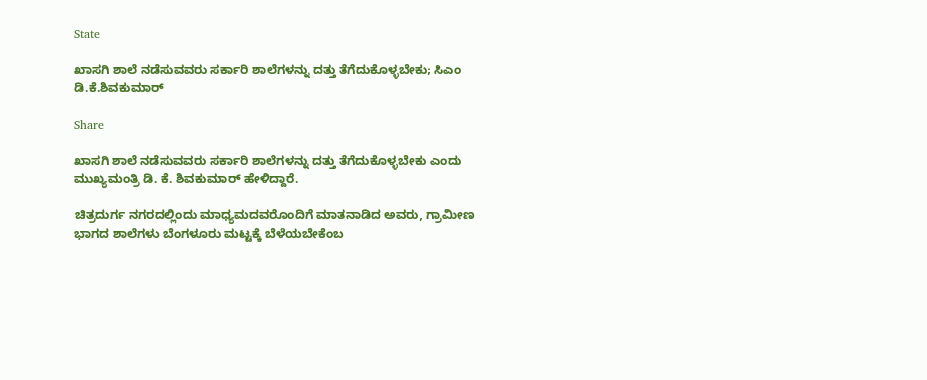State

ಖಾಸಗಿ ಶಾಲೆ ನಡೆಸುವವರು ಸರ್ಕಾರಿ ಶಾಲೆಗಳನ್ನು ದತ್ತು ತೆಗೆದುಕೊಳ್ಳಬೇಕು; ಸಿಎಂ ಡಿ.ಕೆ.ಶಿವಕುಮಾರ್

Share

ಖಾಸಗಿ ಶಾಲೆ ನಡೆಸುವವರು ಸರ್ಕಾರಿ ಶಾಲೆಗಳನ್ನು ದತ್ತು ತೆಗೆದುಕೊಳ್ಳಬೇಕು ಎಂದು ಮುಖ್ಯಮಂತ್ರಿ ಡಿ. ಕೆ. ಶಿವಕುಮಾರ್ ಹೇಳಿದ್ದಾರೆ.

ಚಿತ್ರದುರ್ಗ ನಗರದಲ್ಲಿಂದು ಮಾಧ್ಯಮದವರೊಂದಿಗೆ ಮಾತನಾಡಿದ ಅವರು, ಗ್ರಾಮೀಣ ಭಾಗದ ಶಾಲೆಗಳು ಬೆಂಗಳೂರು ಮಟ್ಟಕ್ಕೆ ಬೆಳೆಯಬೇಕೆಂಬ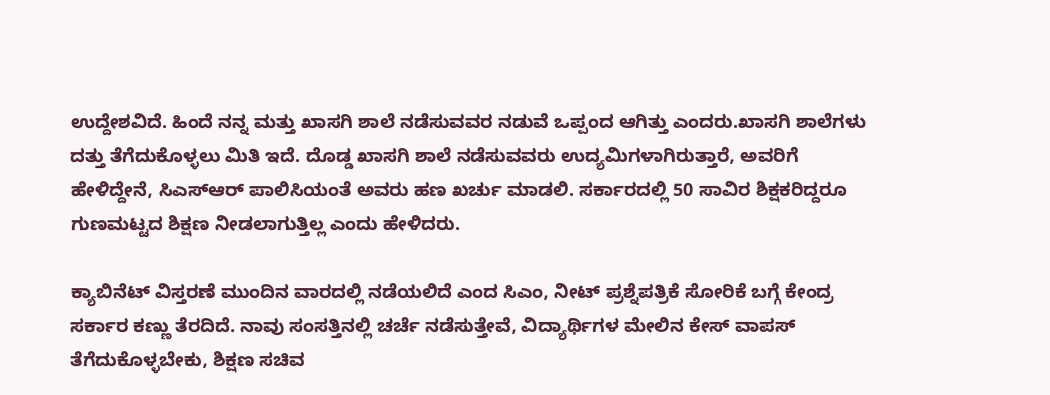ಉದ್ದೇಶವಿದೆ. ಹಿಂದೆ ನನ್ನ ಮತ್ತು ಖಾಸಗಿ ಶಾಲೆ ನಡೆಸುವವರ ನಡುವೆ ಒಪ್ಪಂದ ಆಗಿತ್ತು ಎಂದರು.ಖಾಸಗಿ ಶಾಲೆಗಳು ದತ್ತು ತೆಗೆದುಕೊಳ್ಳಲು ಮಿತಿ ಇದೆ. ದೊಡ್ಡ ಖಾಸಗಿ ಶಾಲೆ ನಡೆಸುವವರು ಉದ್ಯಮಿಗಳಾಗಿರುತ್ತಾರೆ, ಅವರಿಗೆ ಹೇಳಿದ್ದೇನೆ, ಸಿಎಸ್ಆರ್ ಪಾಲಿಸಿಯಂತೆ ಅವರು ಹಣ ಖರ್ಚು ಮಾಡಲಿ. ಸರ್ಕಾರದಲ್ಲಿ 50 ಸಾವಿರ ಶಿಕ್ಷಕರಿದ್ದರೂ ಗುಣಮಟ್ಟದ ಶಿಕ್ಷಣ ನೀಡಲಾಗುತ್ತಿಲ್ಲ ಎಂದು ಹೇಳಿದರು.

ಕ್ಯಾಬಿನೆಟ್ ವಿಸ್ತರಣೆ ಮುಂದಿನ ವಾರದಲ್ಲಿ ನಡೆಯಲಿದೆ ಎಂದ ಸಿಎಂ, ನೀಟ್ ಪ್ರಶ್ನೆಪತ್ರಿಕೆ ಸೋರಿಕೆ ಬಗ್ಗೆ ಕೇಂದ್ರ ಸರ್ಕಾರ ಕಣ್ಣು ತೆರದಿದೆ. ನಾವು ಸಂಸತ್ತಿನಲ್ಲಿ ಚರ್ಚೆ ನಡೆಸುತ್ತೇವೆ, ವಿದ್ಯಾರ್ಥಿಗಳ ಮೇಲಿನ ಕೇಸ್ ವಾಪಸ್ ತೆಗೆದುಕೊಳ್ಳಬೇಕು, ಶಿಕ್ಷಣ ಸಚಿವ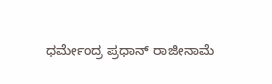ಧರ್ಮೇಂದ್ರ ಪ್ರಧಾನ್ ರಾಜೀನಾಮೆ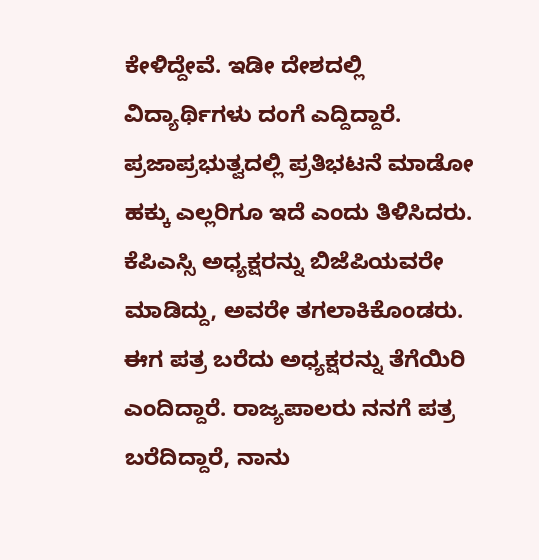ಕೇಳಿದ್ದೇವೆ. ಇಡೀ ದೇಶದಲ್ಲಿ ವಿದ್ಯಾರ್ಥಿಗಳು ದಂಗೆ ಎದ್ದಿದ್ದಾರೆ. ಪ್ರಜಾಪ್ರಭುತ್ವದಲ್ಲಿ ಪ್ರತಿಭಟನೆ ಮಾಡೋ ಹಕ್ಕು ಎಲ್ಲರಿಗೂ ಇದೆ ಎಂದು ತಿಳಿಸಿದರು.
ಕೆಪಿಎಸ್ಸಿ ಅಧ್ಯಕ್ಷರನ್ನು ಬಿಜೆಪಿಯವರೇ ಮಾಡಿದ್ದು, ಅವರೇ ತಗಲಾಕಿಕೊಂಡರು. ಈಗ ಪತ್ರ ಬರೆದು ಅಧ್ಯಕ್ಷರನ್ನು ತೆಗೆಯಿರಿ ಎಂದಿದ್ದಾರೆ. ರಾಜ್ಯಪಾಲರು ನನಗೆ ಪತ್ರ ಬರೆದಿದ್ದಾರೆ, ನಾನು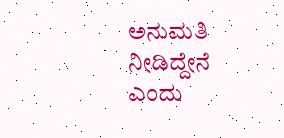ಅನುಮತಿ ನೀಡಿದ್ದೇನೆ ಎಂದು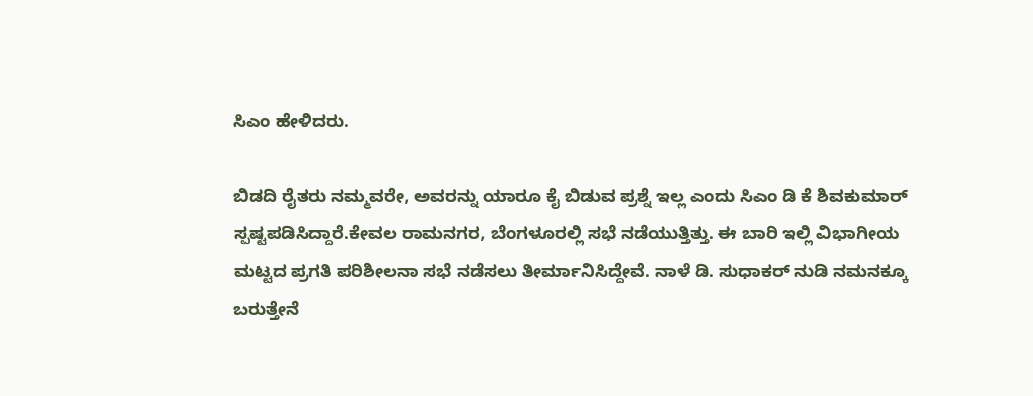ಸಿಎಂ ಹೇಳಿದರು.

ಬಿಡದಿ ರೈತರು ನಮ್ಮವರೇ, ಅವರನ್ನು ಯಾರೂ ಕೈ ಬಿಡುವ ಪ್ರಶ್ನೆ ಇಲ್ಲ ಎಂದು ಸಿಎಂ ಡಿ ಕೆ ಶಿವಕುಮಾರ್ ಸ್ಪಷ್ಟಪಡಿಸಿದ್ದಾರೆ.ಕೇವಲ ರಾಮನಗರ, ಬೆಂಗಳೂರಲ್ಲಿ ಸಭೆ ನಡೆಯುತ್ತಿತ್ತು. ಈ ಬಾರಿ ಇಲ್ಲಿ ವಿಭಾಗೀಯ ಮಟ್ಟದ ಪ್ರಗತಿ ಪರಿಶೀಲನಾ ಸಭೆ ನಡೆಸಲು ತೀರ್ಮಾನಿಸಿದ್ದೇವೆ. ನಾಳೆ ಡಿ. ಸುಧಾಕರ್ ನುಡಿ ನಮನಕ್ಕೂ ಬರುತ್ತೇನೆ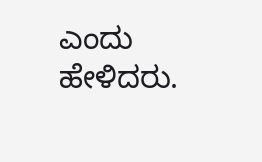ಎಂದು ಹೇಳಿದರು.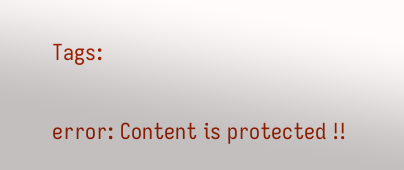Tags:

error: Content is protected !!